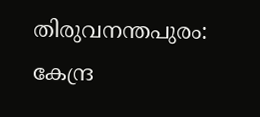തിരുവനന്തപുരം: കേന്ദ്ര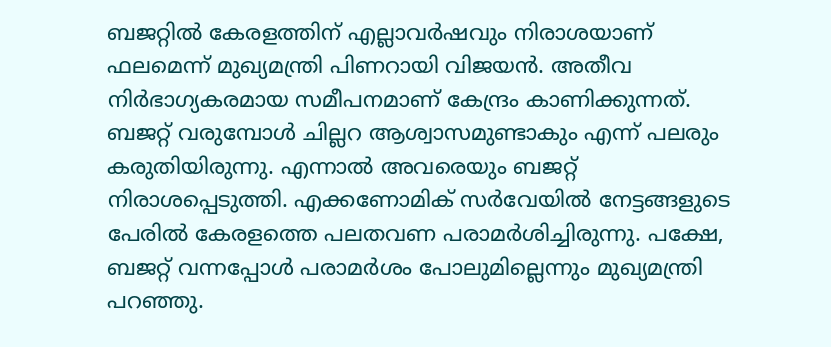ബജറ്റിൽ കേരളത്തിന് എല്ലാവർഷവും നിരാശയാണ് ഫലമെന്ന് മുഖ്യമന്ത്രി പിണറായി വിജയൻ. അതീവ നിർഭാഗ്യകരമായ സമീപനമാണ് കേന്ദ്രം കാണിക്കുന്നത്. ബജറ്റ് വരുമ്പോൾ ചില്ലറ ആശ്വാസമുണ്ടാകും എന്ന് പലരും കരുതിയിരുന്നു. എന്നാൽ അവരെയും ബജറ്റ് നിരാശപ്പെടുത്തി. എക്കണോമിക് സർവേയിൽ നേട്ടങ്ങളുടെ പേരിൽ കേരളത്തെ പലതവണ പരാമർശിച്ചിരുന്നു. പക്ഷേ, ബജറ്റ് വന്നപ്പോൾ പരാമർശം പോലുമില്ലെന്നും മുഖ്യമന്ത്രി പറഞ്ഞു.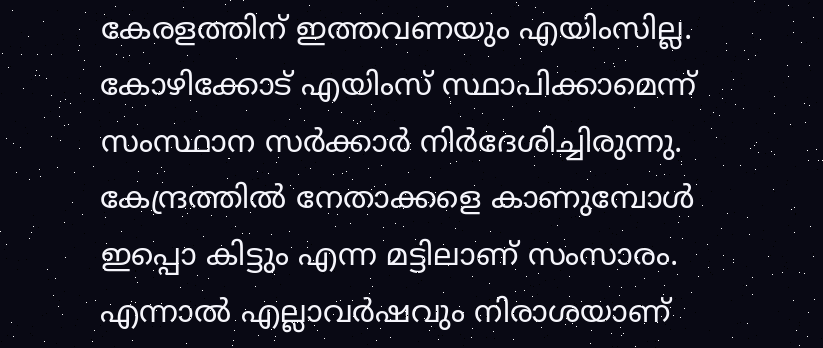കേരളത്തിന് ഇത്തവണയും എയിംസില്ല. കോഴിക്കോട് എയിംസ് സ്ഥാപിക്കാമെന്ന് സംസ്ഥാന സർക്കാർ നിർദേശിച്ചിരുന്നു. കേന്ദ്രത്തിൽ നേതാക്കളെ കാണുമ്പോൾ ഇപ്പൊ കിട്ടും എന്ന മട്ടിലാണ് സംസാരം. എന്നാൽ എല്ലാവർഷവും നിരാശയാണ്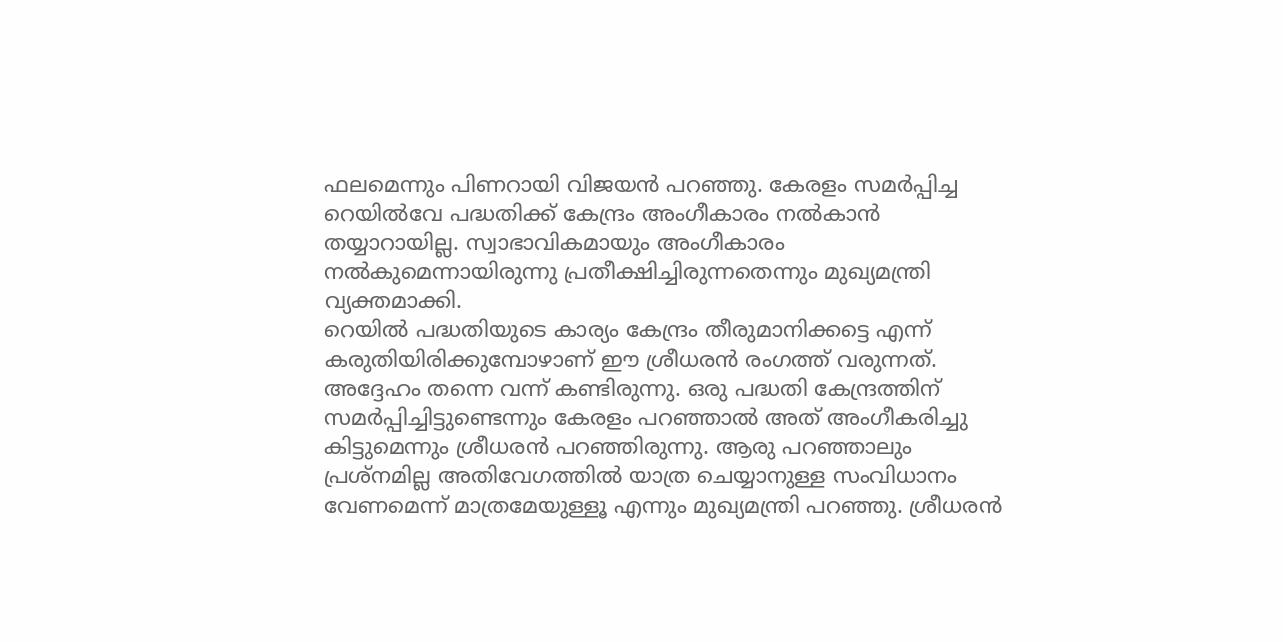ഫലമെന്നും പിണറായി വിജയൻ പറഞ്ഞു. കേരളം സമർപ്പിച്ച റെയിൽവേ പദ്ധതിക്ക് കേന്ദ്രം അംഗീകാരം നൽകാൻ തയ്യാറായില്ല. സ്വാഭാവികമായും അംഗീകാരം നൽകുമെന്നായിരുന്നു പ്രതീക്ഷിച്ചിരുന്നതെന്നും മുഖ്യമന്ത്രി വ്യക്തമാക്കി.
റെയിൽ പദ്ധതിയുടെ കാര്യം കേന്ദ്രം തീരുമാനിക്കട്ടെ എന്ന് കരുതിയിരിക്കുമ്പോഴാണ് ഈ ശ്രീധരൻ രംഗത്ത് വരുന്നത്. അദ്ദേഹം തന്നെ വന്ന് കണ്ടിരുന്നു. ഒരു പദ്ധതി കേന്ദ്രത്തിന് സമർപ്പിച്ചിട്ടുണ്ടെന്നും കേരളം പറഞ്ഞാൽ അത് അംഗീകരിച്ചു കിട്ടുമെന്നും ശ്രീധരൻ പറഞ്ഞിരുന്നു. ആരു പറഞ്ഞാലും പ്രശ്നമില്ല അതിവേഗത്തിൽ യാത്ര ചെയ്യാനുള്ള സംവിധാനം വേണമെന്ന് മാത്രമേയുള്ളൂ എന്നും മുഖ്യമന്ത്രി പറഞ്ഞു. ശ്രീധരൻ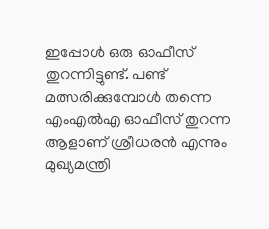ഇപ്പോൾ ഒരു ഓഫീസ് തുറന്നിട്ടുണ്ട്. പണ്ട് മത്സരിക്കുമ്പോൾ തന്നെ എംഎൽഎ ഓഫീസ് തുറന്ന ആളാണ് ശ്രീധരൻ എന്നും മുഖ്യമന്ത്രി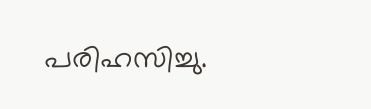പരിഹസിച്ചു.